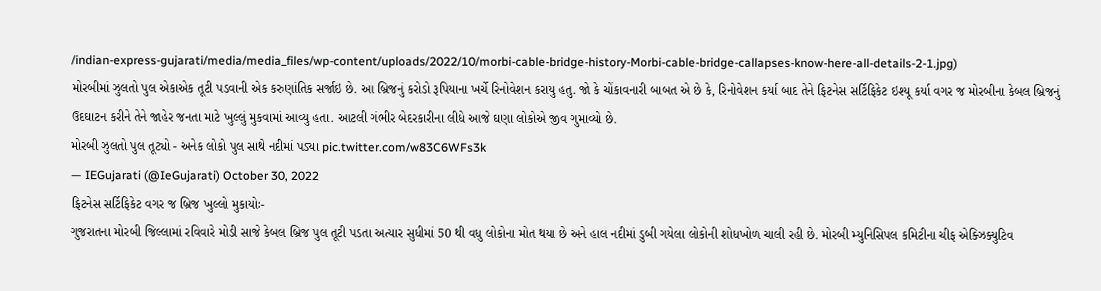/indian-express-gujarati/media/media_files/wp-content/uploads/2022/10/morbi-cable-bridge-history-Morbi-cable-bridge-callapses-know-here-all-details-2-1.jpg)
મોરબીમાં ઝુલતો પુલ એકાએક તૂટી પડવાની એક કરુણાંતિક સર્જાઇ છે. આ બ્રિજનું કરોડો રૂપિયાના ખર્ચે રિનોવેશન કરાયુ હતુ. જો કે ચોંકાવનારી બાબત એ છે કે, રિનોવેશન કર્યા બાદ તેને ફિટનેસ સર્ટિફિકેટ ઇશ્યૂ કર્યા વગર જ મોરબીના કેબલ બ્રિજનું ઉદઘાટન કરીને તેને જાહેર જનતા માટે ખુલ્લું મુકવામાં આવ્યુ હતા. આટલી ગંભીર બેદરકારીના લીધે આજે ઘણા લોકોએ જીવ ગુમાવ્યો છે.
મોરબી ઝુલતો પુલ તૂટ્યો - અનેક લોકો પુલ સાથે નદીમાં પડ્યા pic.twitter.com/w83C6WFs3k
— IEGujarati (@IeGujarati) October 30, 2022
ફિટનેસ સર્ટિફિકેટ વગર જ બ્રિજ ખુલ્લો મુકાયોઃ-
ગુજરાતના મોરબી જિલ્લામાં રવિવારે મોડી સાજે કેબલ બ્રિજ પુલ તૂટી પડતા અત્યાર સુધીમાં 50 થી વધુ લોકોના મોત થયા છે અને હાલ નદીમાં ડુબી ગયેલા લોકોની શોધખોળ ચાલી રહી છે. મોરબી મ્યુનિસિપલ કમિટીના ચીફ એક્ઝિક્યુટિવ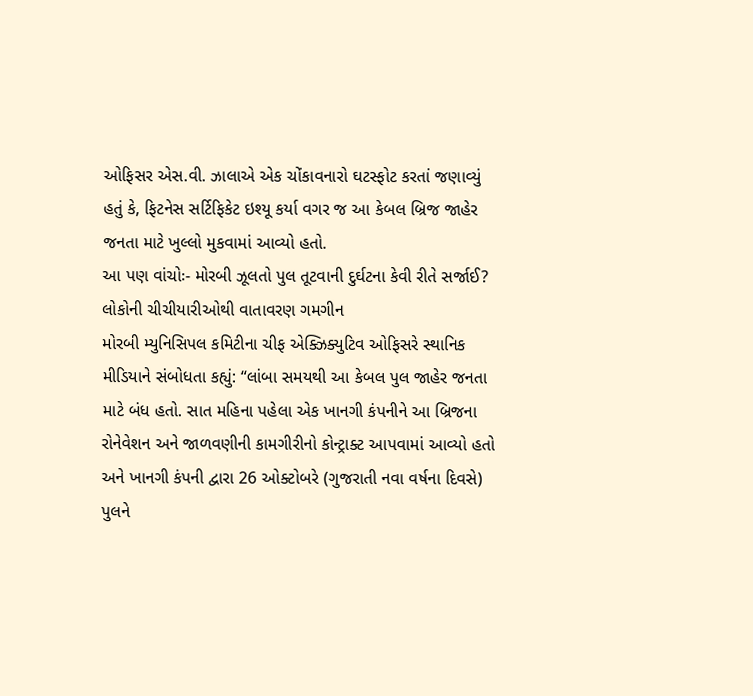ઓફિસર એસ.વી. ઝાલાએ એક ચોંકાવનારો ઘટસ્ફોટ કરતાં જણાવ્યું હતું કે, ફિટનેસ સર્ટિફિકેટ ઇશ્યૂ કર્યા વગર જ આ કેબલ બ્રિજ જાહેર જનતા માટે ખુલ્લો મુકવામાં આવ્યો હતો.
આ પણ વાંચોઃ- મોરબી ઝૂલતો પુલ તૂટવાની દુર્ઘટના કેવી રીતે સર્જાઈ? લોકોની ચીચીયારીઓથી વાતાવરણ ગમગીન
મોરબી મ્યુનિસિપલ કમિટીના ચીફ એક્ઝિક્યુટિવ ઓફિસરે સ્થાનિક મીડિયાને સંબોધતા કહ્યું: “લાંબા સમયથી આ કેબલ પુલ જાહેર જનતા માટે બંધ હતો. સાત મહિના પહેલા એક ખાનગી કંપનીને આ બ્રિજના રોનેવેશન અને જાળવણીની કામગીરીનો કોન્ટ્રાક્ટ આપવામાં આવ્યો હતો અને ખાનગી કંપની દ્વારા 26 ઓક્ટોબરે (ગુજરાતી નવા વર્ષના દિવસે) પુલને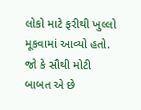લોકો માટે ફરીથી ખુલ્લો મૂકવામાં આવ્યો હતો. જો કે સૌથી મોટી બાબત એ છે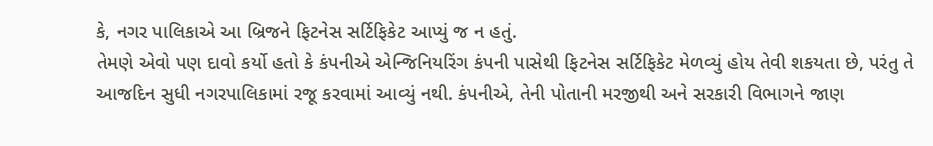કે, નગર પાલિકાએ આ બ્રિજને ફિટનેસ સર્ટિફિકેટ આપ્યું જ ન હતું.
તેમણે એવો પણ દાવો કર્યો હતો કે કંપનીએ એન્જિનિયરિંગ કંપની પાસેથી ફિટનેસ સર્ટિફિકેટ મેળવ્યું હોય તેવી શકયતા છે, પરંતુ તે આજદિન સુધી નગરપાલિકામાં રજૂ કરવામાં આવ્યું નથી. કંપનીએ, તેની પોતાની મરજીથી અને સરકારી વિભાગને જાણ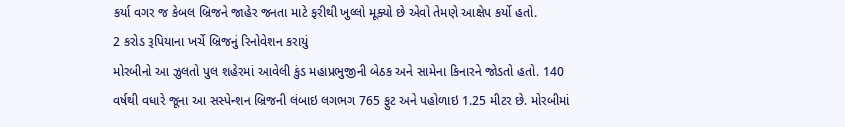કર્યા વગર જ કેબલ બ્રિજને જાહેર જનતા માટે ફરીથી ખુલ્લો મૂક્યો છે એવો તેમણે આક્ષેપ કર્યો હતો.
2 કરોડ રૂપિયાના ખર્ચે બ્રિજનું રિનોવેશન કરાયું
મોરબીનો આ ઝુલતો પુલ શહેરમાં આવેલી કુંડ મહાપ્રભુજીની બેઠક અને સામેના કિનારને જોડતો હતો. 140 વર્ષથી વધારે જૂના આ સસ્પેન્શન બ્રિજની લંબાઇ લગભગ 765 ફુટ અને પહોળાઇ 1.25 મીટર છે. મોરબીમાં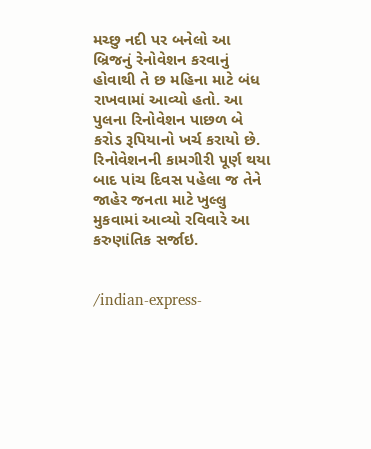મચ્છુ નદી પર બનેલો આ બ્રિજનું રેનોવેશન કરવાનું હોવાથી તે છ મહિના માટે બંધ રાખવામાં આવ્યો હતો. આ પુલના રિનોવેશન પાછળ બે કરોડ રૂપિયાનો ખર્ચ કરાયો છે. રિનોવેશનની કામગીરી પૂર્ણ થયા બાદ પાંચ દિવસ પહેલા જ તેને જાહેર જનતા માટે ખુલ્લુ મુકવામાં આવ્યો રવિવારે આ કરુણાંતિક સર્જાઇ.


/indian-express-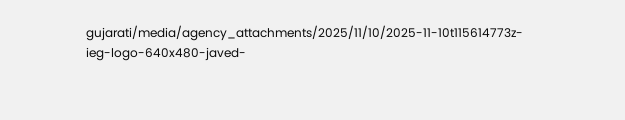gujarati/media/agency_attachments/2025/11/10/2025-11-10t115614773z-ieg-logo-640x480-javed-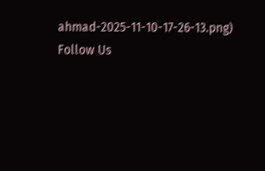ahmad-2025-11-10-17-26-13.png)
Follow Us